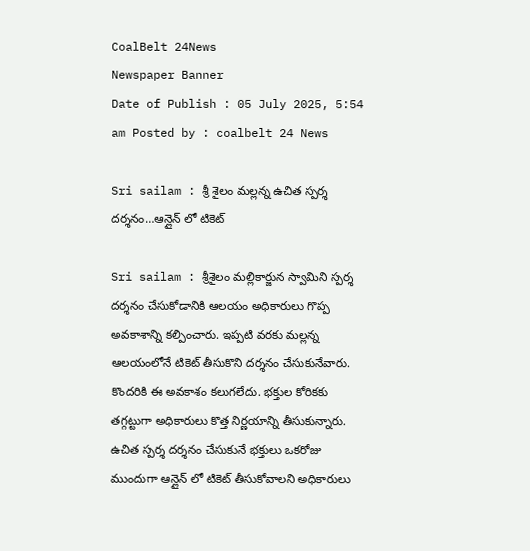CoalBelt 24News
Newspaper Banner
Date of Publish : 05 July 2025, 5:54 am Posted by : coalbelt 24 News

Sri sailam : శ్రీ శైలం మల్లన్న ఉచిత స్పర్శ దర్శనం…ఆన్లైన్ లో టికెట్

Sri sailam : శ్రీశైలం మల్లికార్జున స్వామిని స్పర్శ దర్శనం చేసుకోడానికి ఆలయం అధికారులు గొప్ప అవకాశాన్ని కల్పించారు. ఇప్పటి వరకు మల్లన్న ఆలయంలోనే టికెట్ తీసుకొని దర్శనం చేసుకునేవారు. కొందరికి ఈ అవకాశం కలుగలేదు. భక్తుల కోరికకు తగ్గట్టుగా అధికారులు కొత్త నిర్ణయాన్ని తీసుకున్నారు. ఉచిత స్పర్శ దర్శనం చేసుకునే భక్తులు ఒకరోజు ముందుగా ఆన్లైన్ లో టికెట్ తీసుకోవాలని అధికారులు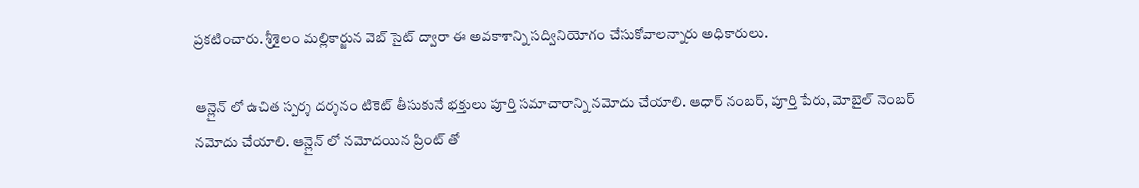ప్రకటించారు. శ్రీశైలం మల్లికార్జున వెబ్ సైట్ ద్వారా ఈ అవకాశాన్ని సద్వినియోగం చేసుకోవాలన్నారు అధికారులు.

ఆన్లైన్ లో ఉచిత స్పర్శ దర్శనం టికెట్ తీసుకునే భక్తులు పూర్తి సమాచారాన్ని నమోదు చేయాలి. ఆధార్ నంబర్, పూర్తి పేరు, మోబైల్ నెంబర్ నమోదు చేయాలి. ఆన్లైన్ లో నమోదయిన ప్రింట్ తో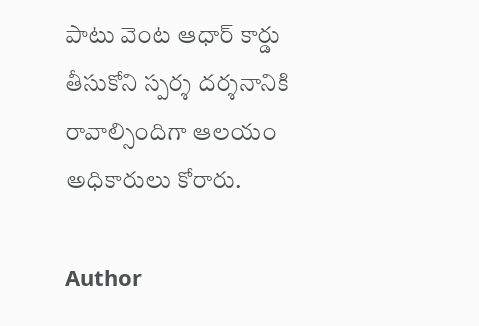పాటు వెంట ఆధార్ కార్డు తీసుకోని స్పర్శ దర్శనానికి రావాల్సిందిగా ఆలయం అధికారులు కోరారు.

Author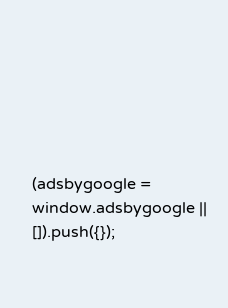(adsbygoogle = window.adsbygoogle || []).push({});